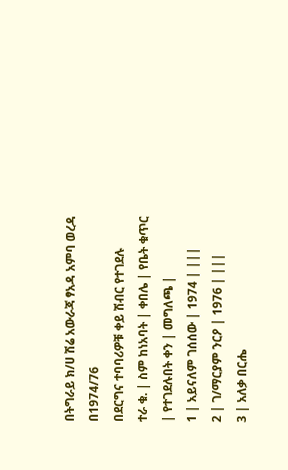በትግራይ ክ/ሀ ሽሬ አውራጃ ፃአዳ አምባ ወረዳ በ1974/76
በደርግና ተባባሪዎቹ ቀይ ሽብር የተገደሉ
ተራ ቁ. | ስም ከነአባት | ቀበሌ | የቤት ቁጥር | የተገደሉበት ቀን | መግለጫ |
1 | አይናለም ገሰሰው | 1974 | |||
2 | ገ/ማርያም ንርዖ | 1976 | |||
3 | አለቃ በርሔ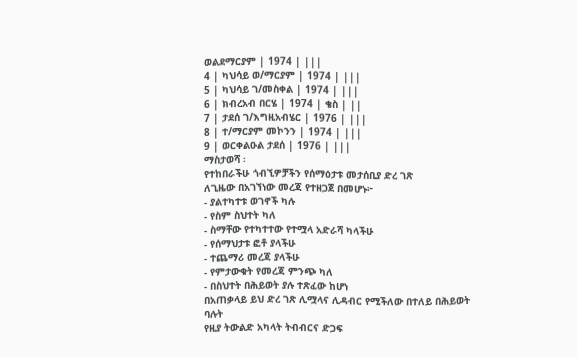ወልደማርያም | 1974 | |||
4 | ካህሳይ ወ/ማርያም | 1974 | |||
5 | ካህሳይ ገ/መስቀል | 1974 | |||
6 | ክብረአብ በርሄ | 1974 | ቄስ | ||
7 | ታደሰ ገ/እግዚአብሄር | 1976 | |||
8 | ተ/ማርያም መኮንን | 1974 | |||
9 | ወርቀልዑል ታደሰ | 1976 | |||
ማስታወሻ ፡
የተከበራችሁ ጎብኚዎቻችን የሰማዕታቱ መታሰቢያ ድረ ገጽ
ለጊዜው በአገኘነው መረጃ የተዘጋጀ በመሆኑ፦
- ያልተካተቱ ወገኖች ካሉ
- የስም ስህተት ካለ
- ስማቸው የተካተተው የተሟላ አድራሻ ካላችሁ
- የሰማህታቱ ፎቶ ያላችሁ
- ተጨማሪ መረጃ ያላችሁ
- የምታውቁት የመረጃ ምንጭ ካለ
- በስህተት በሕይወት ያሉ ተጽፈው ከሆነ
በአጠቃላይ ይህ ድረ ገጽ ሊሟላና ሊዳብር የሚችለው በተለይ በሕይወት ባሉት
የዚያ ትውልድ አካላት ትብብርና ድጋፍ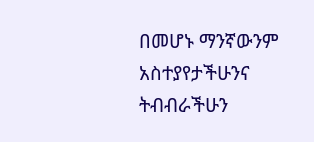በመሆኑ ማንኛውንም አስተያየታችሁንና
ትብብራችሁን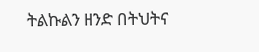ትልኩልን ዘንድ በትህትና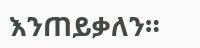እንጠይቃለን።